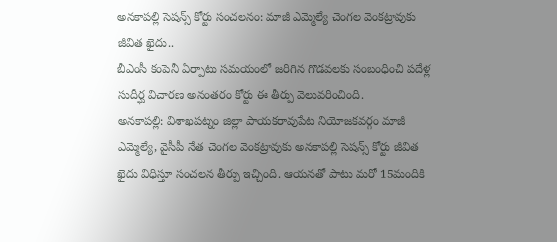అనకాపల్లి సెషన్స్ కోర్టు సంచలనం: మాజీ ఎమ్మెల్యే చెంగల వెంకట్రావుకు జీవిత ఖైదు..
బీఎంసీ కంపెనీ ఏర్పాటు సమయంలో జరిగిన గొడవలకు సంబంధించి పదేళ్ల సుదీర్ఘ విచారణ అనంతరం కోర్టు ఈ తీర్పు వెలువరించింది.
అనకాపల్లి: విశాఖపట్నం జిల్లా పాయకరావుపేట నియోజకవర్గం మాజీ ఎమ్మెల్యే, వైసీపీ నేత చెంగల వెంకట్రావుకు అనకాపల్లి సెషన్స్ కోర్టు జీవిత ఖైదు విధిస్తూ సంచలన తీర్పు ఇచ్చింది. ఆయనతో పాటు మరో 15మందికి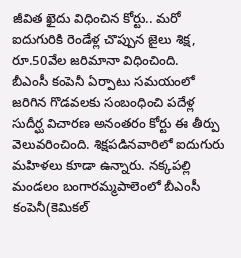జీవిత ఖైదు విధించిన కోర్టు.. మరో ఐదుగురికి రెండేళ్ల చొప్పున జైలు శిక్ష, రూ.50వేల జరిమానా విధించింది.
బీఎంసీ కంపెనీ ఏర్పాటు సమయంలో జరిగిన గొడవలకు సంబంధించి పదేళ్ల సుదీర్ఘ విచారణ అనంతరం కోర్టు ఈ తీర్పు వెలువరించింది. శిక్షపడినవారిలో ఐదుగురు మహిళలు కూడా ఉన్నారు. నక్కపల్లి మండలం బంగారమ్మపాలెంలో బీఎంసీ కంపెనీ(కెమికల్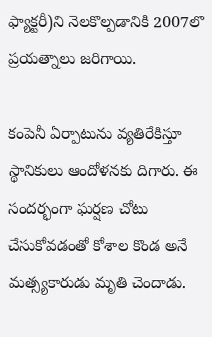ఫ్యాక్టరీ)ని నెలకొల్పడానికి 2007లొ ప్రయత్నాలు జరిగాయి.

కంపెనీ ఏర్పాటును వ్యతిరేకిస్తూ స్థానికులు ఆందోళనకు దిగారు. ఈ సందర్భంగా ఘర్షణ చోటు చేసుకోవడంతో కోశాల కొండ అనే మత్స్యకారుడు మృతి చెందాడు.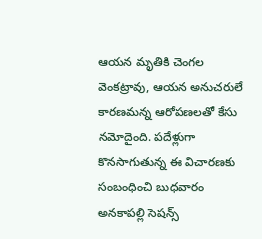ఆయన మృతికి చెంగల వెంకట్రావు, ఆయన అనుచరులే కారణమన్న ఆరోపణలతో కేసు నమోదైంది. పదేళ్లుగా కొనసాగుతున్న ఈ విచారణకు సంబంధించి బుధవారం అనకాపల్లి సెషన్స్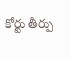కోర్టు తీర్పు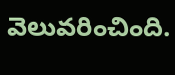వెలువరించింది.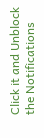Click it and Unblock the Notifications